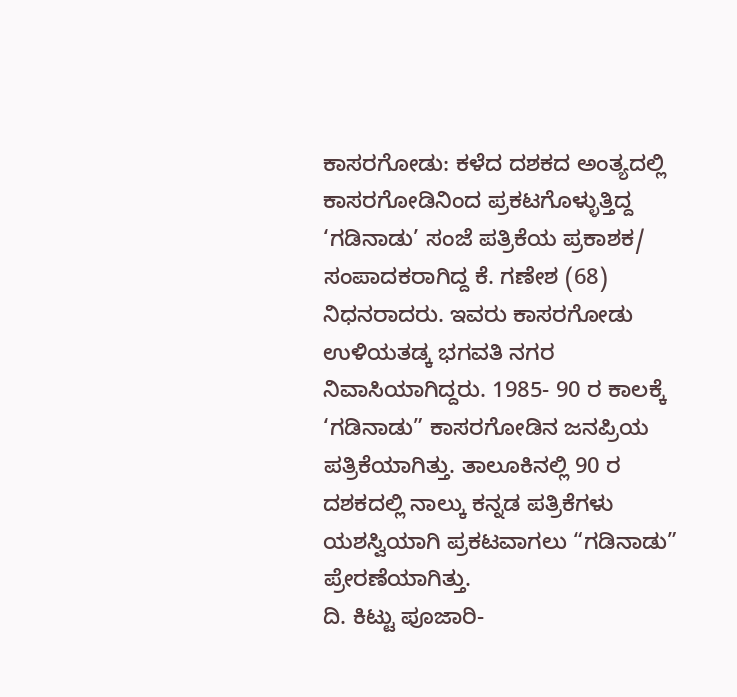ಕಾಸರಗೋಡು: ಕಳೆದ ದಶಕದ ಅಂತ್ಯದಲ್ಲಿ ಕಾಸರಗೋಡಿನಿಂದ ಪ್ರಕಟಗೊಳ್ಳುತ್ತಿದ್ದ ‘ಗಡಿನಾಡು’ ಸಂಜೆ ಪತ್ರಿಕೆಯ ಪ್ರಕಾಶಕ/ ಸಂಪಾದಕರಾಗಿದ್ದ ಕೆ. ಗಣೇಶ (68) ನಿಧನರಾದರು. ಇವರು ಕಾಸರಗೋಡು ಉಳಿಯತಡ್ಕ ಭಗವತಿ ನಗರ ನಿವಾಸಿಯಾಗಿದ್ದರು. 1985- 90 ರ ಕಾಲಕ್ಕೆ ‘ಗಡಿನಾಡು” ಕಾಸರಗೋಡಿನ ಜನಪ್ರಿಯ ಪತ್ರಿಕೆಯಾಗಿತ್ತು. ತಾಲೂಕಿನಲ್ಲಿ 90 ರ ದಶಕದಲ್ಲಿ ನಾಲ್ಕು ಕನ್ನಡ ಪತ್ರಿಕೆಗಳು ಯಶಸ್ವಿಯಾಗಿ ಪ್ರಕಟವಾಗಲು “ಗಡಿನಾಡು” ಪ್ರೇರಣೆಯಾಗಿತ್ತು.
ದಿ. ಕಿಟ್ಟು ಪೂಜಾರಿ-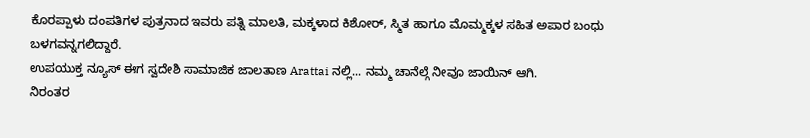ಕೊರಪ್ಪಾಳು ದಂಪತಿಗಳ ಪುತ್ರನಾದ ಇವರು ಪತ್ನಿ ಮಾಲತಿ, ಮಕ್ಕಳಾದ ಕಿಶೋರ್, ಸ್ಮಿತ ಹಾಗೂ ಮೊಮ್ಮಕ್ಕಳ ಸಹಿತ ಅಪಾರ ಬಂಧು ಬಳಗವನ್ನಗಲಿದ್ದಾರೆ.
ಉಪಯುಕ್ತ ನ್ಯೂಸ್ ಈಗ ಸ್ವದೇಶಿ ಸಾಮಾಜಿಕ ಜಾಲತಾಣ Arattai ನಲ್ಲಿ... ನಮ್ಮ ಚಾನೆಲ್ಗೆ ನೀವೂ ಜಾಯಿನ್ ಆಗಿ.
ನಿರಂತರ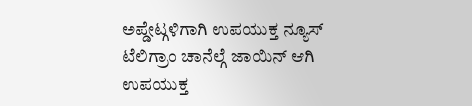ಅಪ್ಡೇಟ್ಗಳಿಗಾಗಿ ಉಪಯುಕ್ತ ನ್ಯೂಸ್ ಟೆಲಿಗ್ರಾಂ ಚಾನೆಲ್ಗೆ ಜಾಯಿನ್ ಆಗಿ
ಉಪಯುಕ್ತ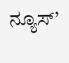ನ್ಯೂಸ್’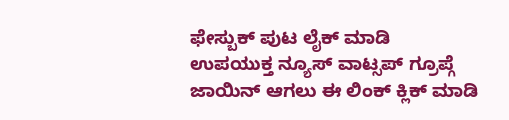ಫೇಸ್ಬುಕ್ ಪುಟ ಲೈಕ್ ಮಾಡಿ
ಉಪಯುಕ್ತ ನ್ಯೂಸ್ ವಾಟ್ಸಪ್ ಗ್ರೂಪ್ಗೆ ಜಾಯಿನ್ ಆಗಲು ಈ ಲಿಂಕ್ ಕ್ಲಿಕ್ ಮಾಡಿ